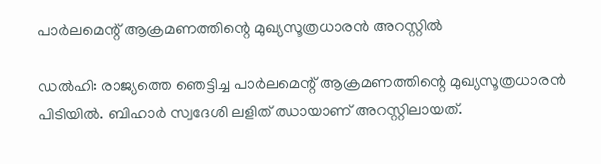പാർലമെന്റ് ആക്രമണത്തിന്റെ മുഖ്യസൂത്രധാരൻ അറസ്റ്റില്‍

ഡൽഹി: രാജ്യത്തെ ഞെട്ടിച്ച പാർലമെന്റ് ആക്രമണത്തിന്റെ മുഖ്യസൂത്രധാരൻ പിടിയിൽ. ബിഹാർ സ്വദേശി ലളിത് ഝായാണ് അറസ്റ്റിലായത്.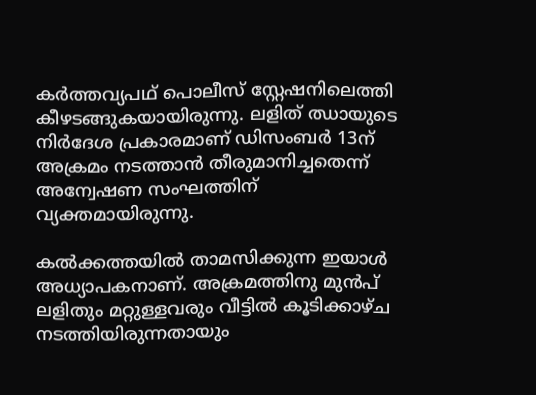കർത്തവ്യപഥ് പൊലീസ് സ്റ്റേഷനിലെത്തി കീഴടങ്ങുകയായിരുന്നു. ലളിത് ഝായുടെ നിര്‍ദേശ പ്രകാരമാണ് ഡിസംബര്‍ 13ന് അക്രമം നടത്താന്‍ തീരുമാനിച്ചതെന്ന് അന്വേഷണ സംഘത്തിന് വ്യക്തമായിരുന്നു.

കല്‍ക്കത്തയില്‍ താമസിക്കുന്ന ഇയാള്‍ അധ്യാപകനാണ്. അക്രമത്തിനു മുന്‍പ് ലളിതും മറ്റുള്ളവരും വീട്ടില്‍ കൂടിക്കാഴ്ച നടത്തിയിരുന്നതായും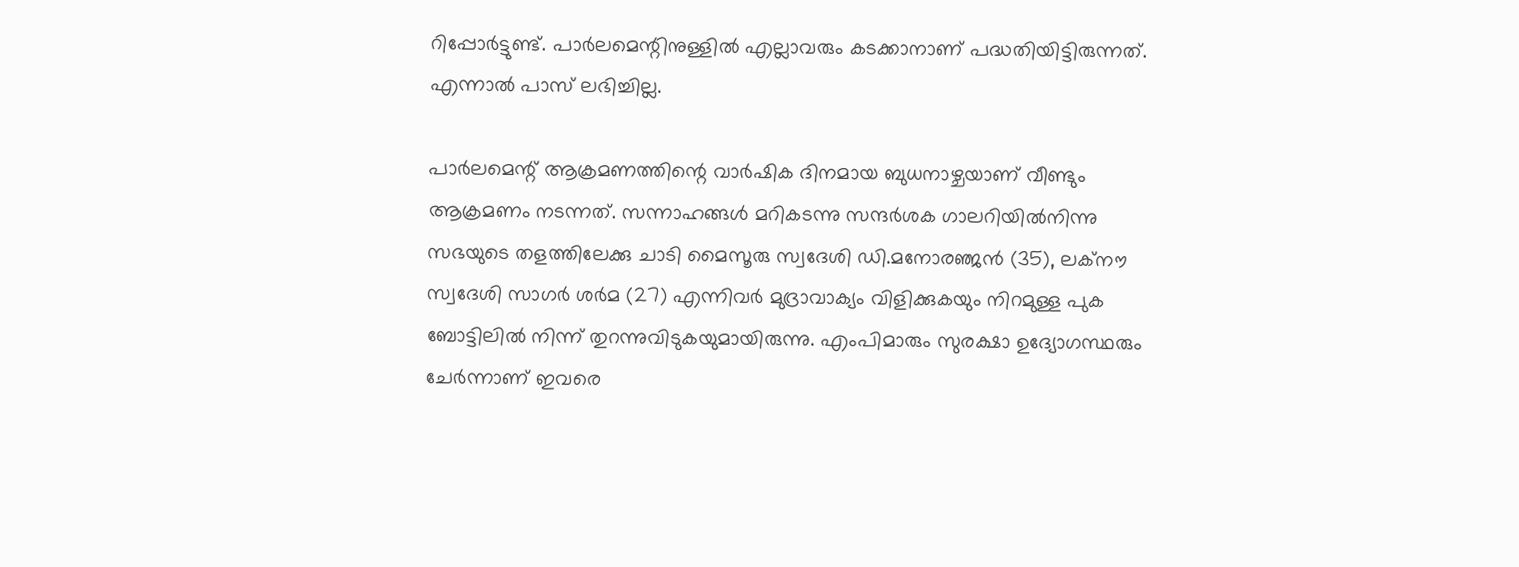റിപ്പോര്‍ട്ടുണ്ട്. പാര്‍ലമെന്റിനുള്ളില്‍ എല്ലാവരും കടക്കാനാണ് പദ്ധതിയിട്ടിരുന്നത്. എന്നാല്‍ പാസ് ലഭിച്ചില്ല.

പാര്‍ലമെന്റ് ആക്രമണത്തിന്റെ വാര്‍ഷിക ദിനമായ ബുധനാഴ്ചയാണ് വീണ്ടും ആക്രമണം നടന്നത്. സന്നാഹങ്ങള്‍ മറികടന്നു സന്ദര്‍ശക ഗാലറിയില്‍നിന്നു സഭയുടെ തളത്തിലേക്കു ചാടി മൈസൂരു സ്വദേശി ഡി.മനോരഞ്ജൻ (35), ലക്നൗ സ്വദേശി സാഗർ ശർമ (27) എന്നിവര്‍ മുദ്രാവാക്യം വിളിക്കുകയും നിറമുള്ള പുക ബോട്ടിലില്‍ നിന്ന് തുറന്നുവിടുകയുമായിരുന്നു. എംപിമാരും സുരക്ഷാ ഉദ്യോഗസ്ഥരും ചേര്‍ന്നാണ് ഇവരെ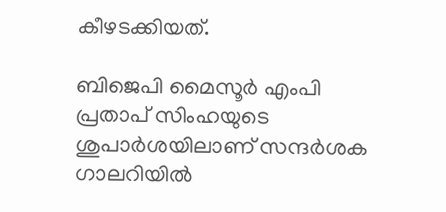കീഴടക്കിയത്.

ബിജെപി മൈസൂര്‍ എംപി പ്രതാപ് സിംഹയുടെ ശുപാർശയിലാണ് സന്ദർശക ഗാലറിയിൽ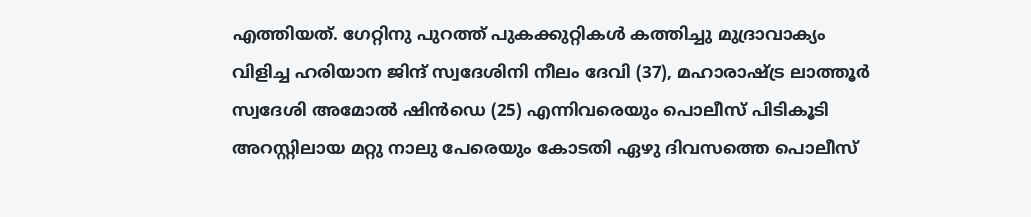എത്തിയത്. ഗേറ്റിനു പുറത്ത് പുകക്കുറ്റികൾ കത്തിച്ചു മുദ്രാവാക്യം വിളിച്ച ഹരിയാന ജിന്ദ് സ്വദേശിനി നീലം ദേവി (37), മഹാരാഷ്ട്ര ലാത്തൂർ സ്വദേശി അമോൽ ഷിൻഡെ (25) എന്നിവരെയും പൊലീസ് പിടികൂടി അറസ്റ്റിലായ മറ്റു നാലു പേരെയും കോടതി ഏഴു ദിവസത്തെ പൊലീസ്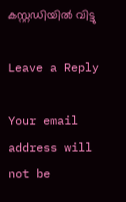കസ്റ്റഡിയിൽ വിട്ടു

Leave a Reply

Your email address will not be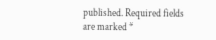published. Required fields are marked *